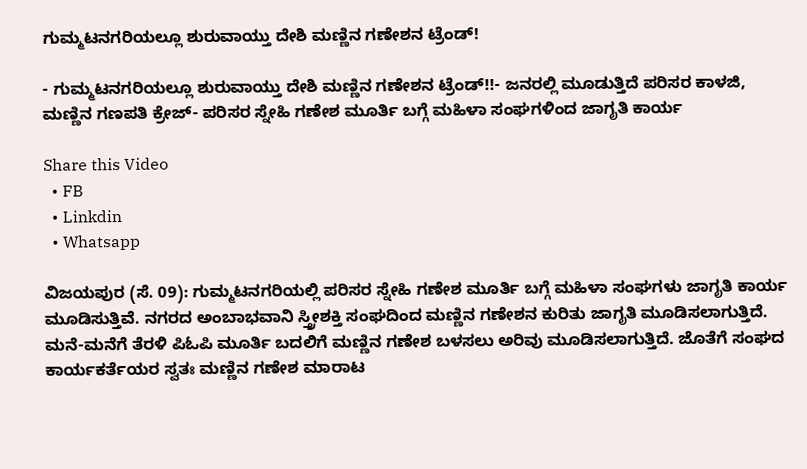ಗುಮ್ಮಟನಗರಿಯಲ್ಲೂ ಶುರುವಾಯ್ತು ದೇಶಿ ಮಣ್ಣಿನ ಗಣೇಶನ ಟ್ರೆಂಡ್!

- ಗುಮ್ಮಟನಗರಿಯಲ್ಲೂ ಶುರುವಾಯ್ತು ದೇಶಿ ಮಣ್ಣಿನ ಗಣೇಶನ ಟ್ರೆಂಡ್!!- ಜನರಲ್ಲಿ ಮೂಡುತ್ತಿದೆ ಪರಿಸರ ಕಾಳಜಿ, ಮಣ್ಣಿನ ಗಣಪತಿ ಕ್ರೇಜ್- ಪರಿಸರ ಸ್ನೇಹಿ ಗಣೇಶ ಮೂರ್ತಿ ಬಗ್ಗೆ ಮಹಿಳಾ ಸಂಘಗಳಿಂದ ಜಾಗೃತಿ ಕಾರ್ಯ

Share this Video
  • FB
  • Linkdin
  • Whatsapp

ವಿಜಯಪುರ (ಸೆ. 09): ಗುಮ್ಮಟನಗರಿಯಲ್ಲಿ ಪರಿಸರ ಸ್ನೇಹಿ ಗಣೇಶ ಮೂರ್ತಿ ಬಗ್ಗೆ ಮಹಿಳಾ ಸಂಘಗಳು ಜಾಗೃತಿ ಕಾರ್ಯ ಮೂಡಿಸುತ್ತಿವೆ. ನಗರದ ಅಂಬಾಭವಾನಿ ಸ್ತ್ರೀಶಕ್ತಿ ಸಂಘದಿಂದ ಮಣ್ಣಿನ ಗಣೇಶನ ಕುರಿತು ಜಾಗೃತಿ ಮೂಡಿಸಲಾಗುತ್ತಿದೆ. ಮನೆ-ಮನೆಗೆ ತೆರಳಿ ಪಿಓಪಿ ಮೂರ್ತಿ ಬದಲಿಗೆ ಮಣ್ಣಿನ ಗಣೇಶ ಬಳಸಲು ಅರಿವು ಮೂಡಿಸಲಾಗುತ್ತಿದೆ. ಜೊತೆಗೆ ಸಂಘದ ಕಾರ್ಯಕರ್ತೆಯರ ಸ್ವತಃ ಮಣ್ಣಿನ ಗಣೇಶ ಮಾರಾಟ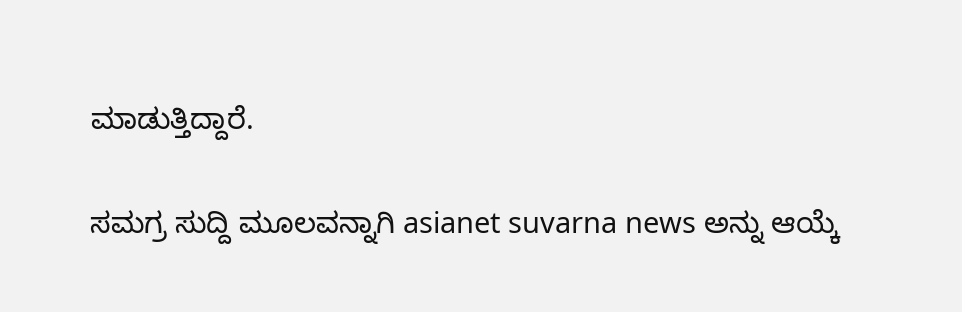ಮಾಡುತ್ತಿದ್ದಾರೆ.

ಸಮಗ್ರ ಸುದ್ದಿ ಮೂಲವನ್ನಾಗಿ asianet suvarna news ಅನ್ನು ಆಯ್ಕೆ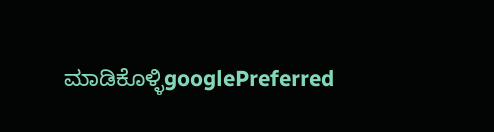ಮಾಡಿಕೊಳ್ಳಿgooglePreferred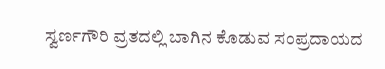ಸ್ವರ್ಣಗೌರಿ ವ್ರತದಲ್ಲಿ ಬಾಗಿನ ಕೊಡುವ ಸಂಪ್ರದಾಯದ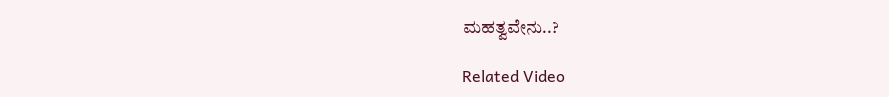ಮಹತ್ವವೇನು..?

Related Video